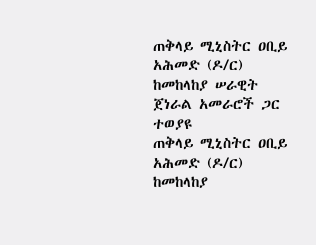ጠቅላይ ሚኒስትር ዐቢይ አሕመድ (ዶ/ር) ከመከላከያ ሠራዊት ጀነራል አመራሮች ጋር ተወያዩ
ጠቅላይ ሚኒስትር ዐቢይ አሕመድ (ዶ/ር) ከመከላከያ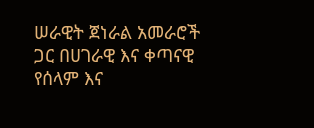ሠራዊት ጀነራል አመራሮች ጋር በሀገራዊ እና ቀጣናዊ የሰላም እና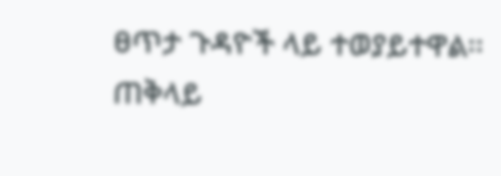ፀጥታ ጉዳዮች ላይ ተወያይተዋል፡፡ ጠቅላይ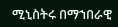ሚኒስትሩ በማኀበራዊ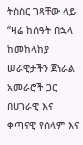ትስስር ገጻቸው ላይ “ዛሬ ከሰዓት በኋላ ከመከላከያ ሠራዊታችን ጀነራል አመራሮች ጋር በሀገራዊ እና ቀጣናዊ የሰላም እና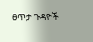ፀጥታ ጉዳዮች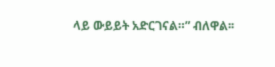ላይ ውይይት አድርገናል።” ብለዋል፡፡